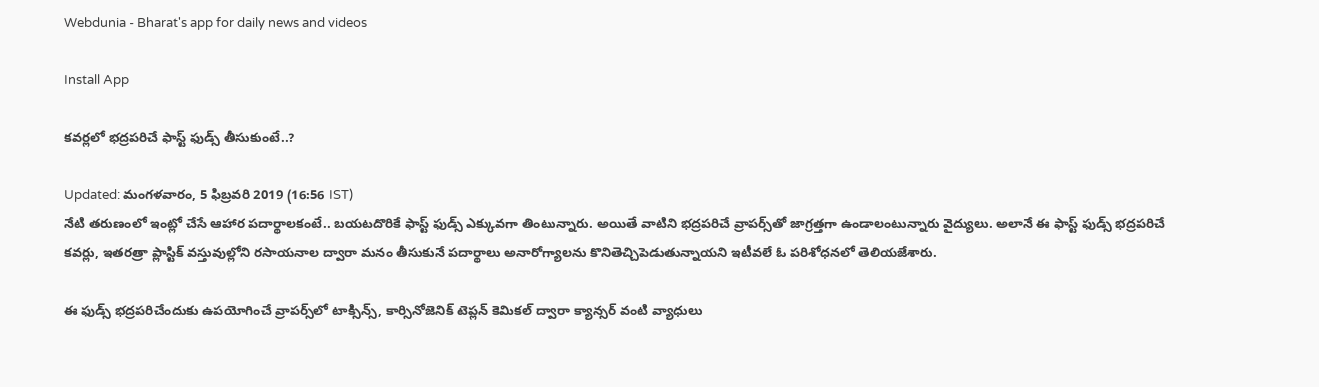Webdunia - Bharat's app for daily news and videos

Install App

కవర్లలో భద్రపరిచే ఫాస్ట్ ఫుడ్స్ తీసుకుంటే..?

Updated: మంగళవారం, 5 ఫిబ్రవరి 2019 (16:56 IST)
నేటి తరుణంలో ఇంట్లో చేసే ఆహార పదార్థాలకంటే.. బయటదొరికే ఫాస్ట్ ఫుడ్స్‌ ఎక్కువగా తింటున్నారు. అయితే వాటిని భద్రపరిచే వ్రాపర్స్‌తో జాగ్రత్తగా ఉండాలంటున్నారు వైద్యులు. అలానే ఈ ఫాస్ట్ ఫుడ్స్ భద్రపరిచే కవర్లు, ఇతరత్రా ప్లాస్టిక్ వస్తువుల్లోని రసాయనాల ద్వారా మనం తీసుకునే పదార్థాలు అనారోగ్యాలను కొనితెచ్చిపెడుతున్నాయని ఇటీవలే ఓ పరిశోధనలో తెలియజేశారు.

ఈ ఫుడ్స్ భద్రపరిచేందుకు ఉపయోగించే వ్రాపర్స్‌‌లో టాక్సిన్స్, కార్సినోజెనిక్ టెప్లన్ కెమికల్ ద్వారా క్యాన్సర్ వంటి వ్యాధులు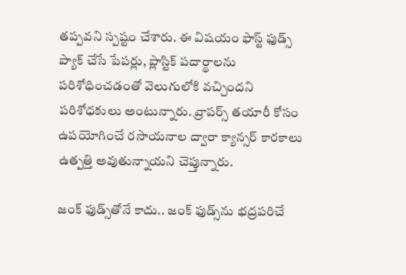తప్పవని స్పష్టం చేశారు. ఈ విషయం ఫాస్ట్ ఫుడ్స్ ప్యాక్ చేసే పేపర్లు, ప్లాస్టిక్ పదార్థాలను పరిశోధించడంతో వెలుగులోకి వచ్చిందని పరిశోధకులు అంటున్నారు. వ్రాపర్స్ తయారీ కోసం ఉపయోగించే రసాయనాల ద్వారా క్యాన్సర్ కారకాలు ఉత్పత్తి అవుతున్నాయని చెప్తున్నారు.

జంక్ ఫుడ్స్‌తోనే కాదు.. జంక్ ఫుడ్స్‌ను భద్రపరిచే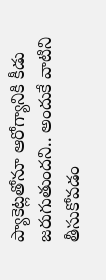ప్యాకెట్లతోనూ ఆరోగ్యానికి కీడు జరుగుతుందని.. అందుకే వాటిని తీసుకోవడం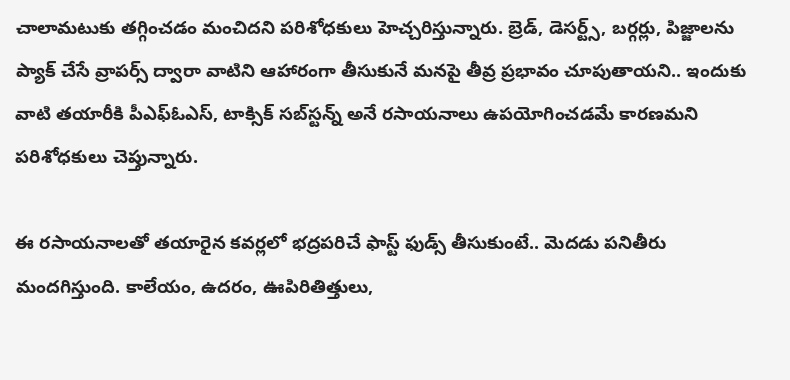చాలామటుకు తగ్గించడం మంచిదని పరిశోధకులు హెచ్చరిస్తున్నారు. బ్రెడ్, డెసర్ట్స్, బర్గర్లు, పిజ్జాలను ప్యాక్ చేసే వ్రాపర్స్ ద్వారా వాటిని ఆహారంగా తీసుకునే మనపై తీవ్ర ప్రభావం చూపుతాయని.. ఇందుకు వాటి తయారీకి పీఎఫ్‌ఓఎస్, టాక్సిక్ సబ్‌స్టన్న్ అనే రసాయనాలు ఉపయోగించడమే కారణమని పరిశోధకులు చెప్తున్నారు.

ఈ రసాయనాలతో తయారైన కవర్లలో భద్రపరిచే ఫాస్ట్ ఫుడ్స్ తీసుకుంటే.. మెదడు పనితీరు మందగిస్తుంది. కాలేయం, ఉదరం, ఊపిరితిత్తులు,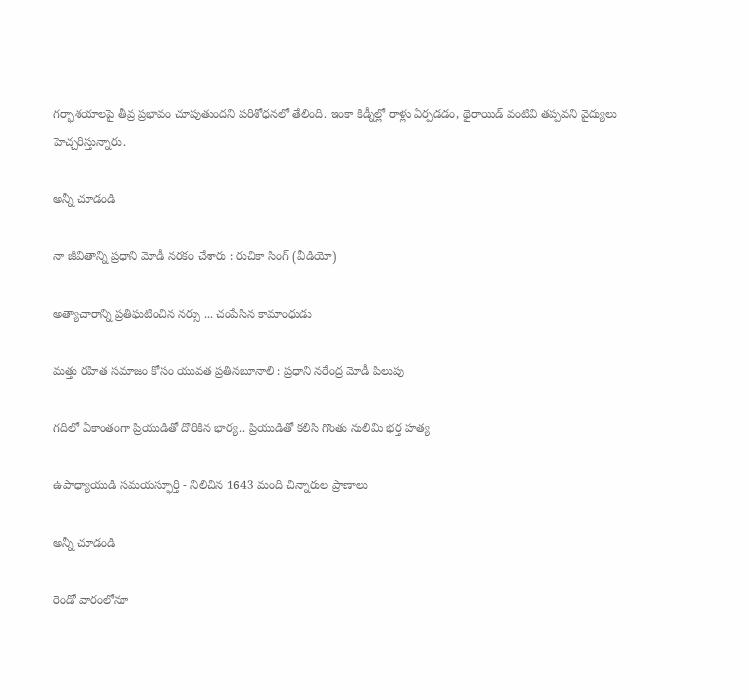గర్భాశయాలపై తీవ్ర ప్రభావం చూపుతుందని పరిశోధనలో తేలింది. ఇంకా కిడ్నీల్లో రాళ్లు ఏర్పడడం, థైరాయిడ్ వంటివి తప్పవని వైద్యులు హెచ్చరిస్తున్నారు.

అన్నీ చూడండి

నా జీవితాన్ని ప్రధాని మోడీ నరకం చేశారు : రుచికా సింగ్ (వీడియో)

అత్యాచారాన్ని ప్రతిఘటించిన నర్సు ... చంపేసిన కామాంధుడు

మత్తు రహిత సమాజం కోసం యువత ప్రతినబూనాలి : ప్రధాని నరేంద్ర మోడీ పిలుపు

గదిలో ఏకాంతంగా ప్రియుడితో దొరికిన భార్య.. ప్రియుడితో కలిసి గొంతు నులిమి భర్త హత్య

ఉపాధ్యాయుడి సమయస్ఫూర్తి - నిలిచిన 1643 మంది చిన్నారుల ప్రాణాలు

అన్నీ చూడండి

రెండో వారంలోనూ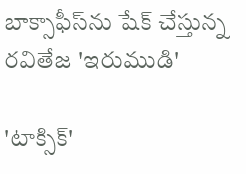బాక్సాఫీస్‌ను షేక్ చేస్తున్న రవితేజ 'ఇరుముడి'

'టాక్సిక్'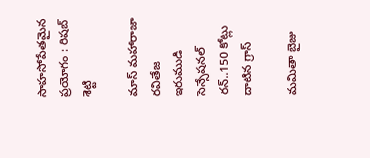సాహసోపేతమైన ప్రయోగం : రిషబ్ శెట్టి

మాస్ మహారాజా రవితేజ ఇరుముడి సెన్సేషనల్ రన్..150 కోట్లు దాటిన గ్రాస్

మమితా బైజు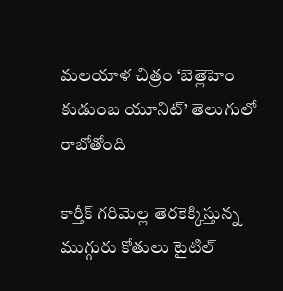మలయాళ చిత్రం ‘బెత్లెహెం కుడుంబ యూనిట్’ తెలుగులో రాబోతోంది

కార్తీక్ గరిమెల్ల తెరకెక్కిస్తున్న ముగ్గురు కోతులు టైటిల్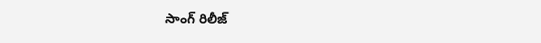సాంగ్ రిలీజ్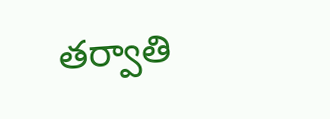తర్వాతి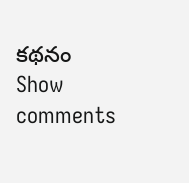కథనం
Show comments